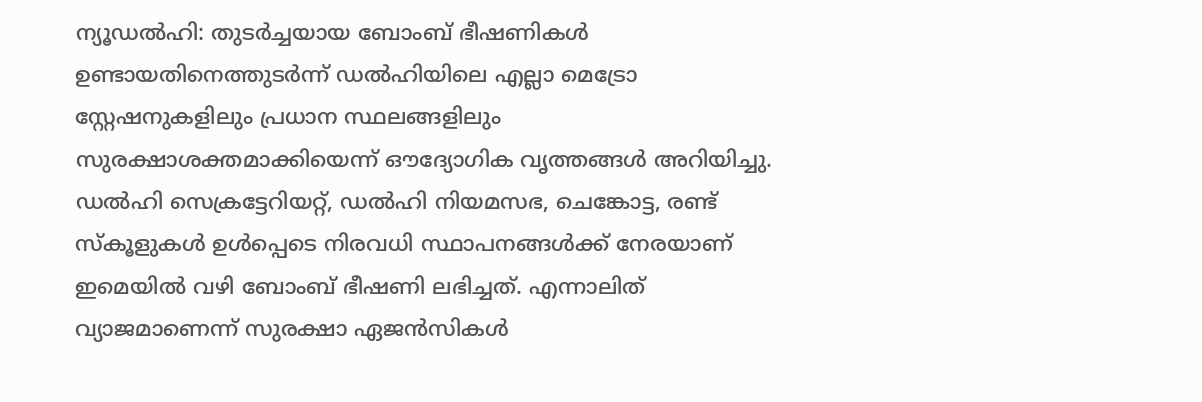ന്യൂഡൽഹി: തുടർച്ചയായ ബോംബ് ഭീഷണികൾ ഉണ്ടായതിനെത്തുടർന്ന് ഡൽഹിയിലെ എല്ലാ മെട്രോ സ്റ്റേഷനുകളിലും പ്രധാന സ്ഥലങ്ങളിലും സുരക്ഷാശക്തമാക്കിയെന്ന് ഔദ്യോഗിക വൃത്തങ്ങൾ അറിയിച്ചു. ഡൽഹി സെക്രട്ടേറിയറ്റ്, ഡൽഹി നിയമസഭ, ചെങ്കോട്ട, രണ്ട് സ്കൂളുകൾ ഉൾപ്പെടെ നിരവധി സ്ഥാപനങ്ങൾക്ക് നേരയാണ് ഇമെയിൽ വഴി ബോംബ് ഭീഷണി ലഭിച്ചത്. എന്നാലിത് വ്യാജമാണെന്ന് സുരക്ഷാ ഏജൻസികൾ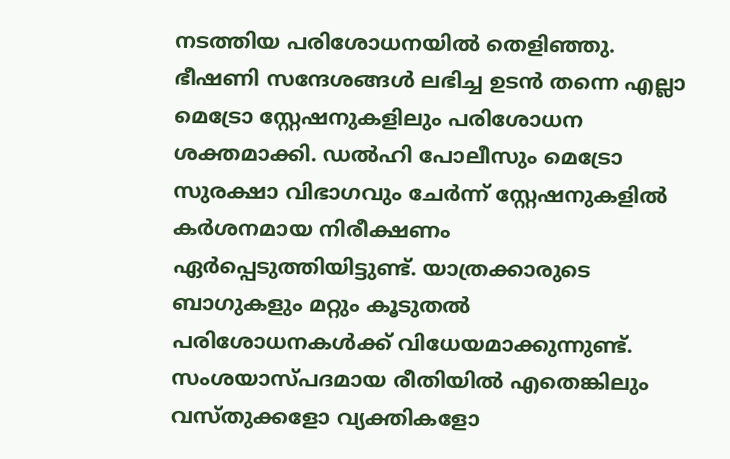നടത്തിയ പരിശോധനയിൽ തെളിഞ്ഞു.
ഭീഷണി സന്ദേശങ്ങൾ ലഭിച്ച ഉടൻ തന്നെ എല്ലാ മെട്രോ സ്റ്റേഷനുകളിലും പരിശോധന ശക്തമാക്കി. ഡൽഹി പോലീസും മെട്രോ സുരക്ഷാ വിഭാഗവും ചേർന്ന് സ്റ്റേഷനുകളിൽ കർശനമായ നിരീക്ഷണം ഏർപ്പെടുത്തിയിട്ടുണ്ട്. യാത്രക്കാരുടെ ബാഗുകളും മറ്റും കൂടുതൽ പരിശോധനകൾക്ക് വിധേയമാക്കുന്നുണ്ട്.
സംശയാസ്പദമായ രീതിയിൽ എതെങ്കിലും വസ്തുക്കളോ വ്യക്തികളോ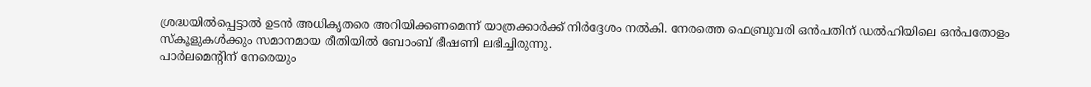ശ്രദ്ധയിൽപ്പെട്ടാൽ ഉടൻ അധികൃതരെ അറിയിക്കണമെന്ന് യാത്രക്കാർക്ക് നിർദ്ദേശം നൽകി. നേരത്തെ ഫെബ്രുവരി ഒൻപതിന് ഡൽഹിയിലെ ഒൻപതോളം സ്കൂളുകൾക്കും സമാനമായ രീതിയിൽ ബോംബ് ഭീഷണി ലഭിച്ചിരുന്നു.
പാർലമെന്റിന് നേരെയും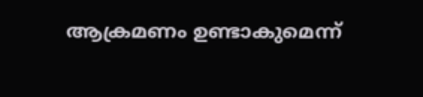ആക്രമണം ഉണ്ടാകുമെന്ന്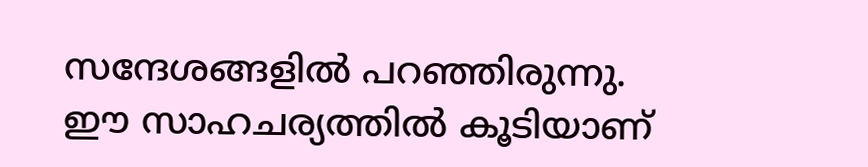സന്ദേശങ്ങളിൽ പറഞ്ഞിരുന്നു. ഈ സാഹചര്യത്തിൽ കൂടിയാണ്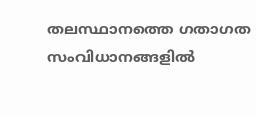തലസ്ഥാനത്തെ ഗതാഗത സംവിധാനങ്ങളിൽ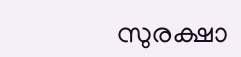സുരക്ഷാ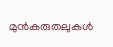മുൻകരുതലുകൾ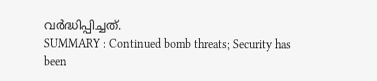വർദ്ധിപ്പിച്ചത്.
SUMMARY : Continued bomb threats; Security has been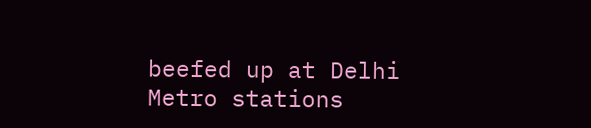beefed up at Delhi Metro stations